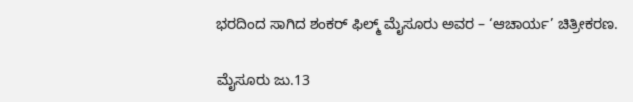ಭರದಿಂದ ಸಾಗಿದ ಶಂಕರ್ ಫಿಲ್ಮ್ ಮೈಸೂರು ಅವರ – ‘ಆಚಾರ್ಯ’ ಚಿತ್ರೀಕರಣ.

ಮೈಸೂರು ಜು.13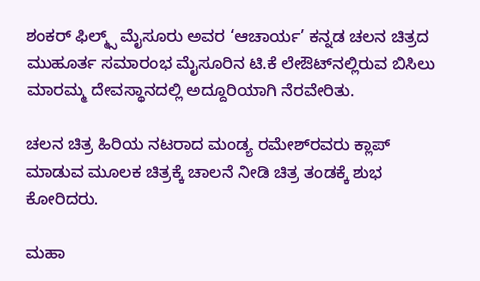ಶಂಕರ್ ಫಿಲ್ಮ್ಸ್ ಮೈಸೂರು ಅವರ ‘ಆಚಾರ್ಯ’ ಕನ್ನಡ ಚಲನ ಚಿತ್ರದ ಮುಹೂರ್ತ ಸಮಾರಂಭ ಮೈಸೂರಿನ ಟಿ.ಕೆ ಲೇಔಟ್‌ನಲ್ಲಿರುವ ಬಿಸಿಲು ಮಾರಮ್ಮ ದೇವಸ್ಥಾನದಲ್ಲಿ ಅದ್ದೂರಿಯಾಗಿ ನೆರವೇರಿತು.

ಚಲನ ಚಿತ್ರ ಹಿರಿಯ ನಟರಾದ ಮಂಡ್ಯ ರಮೇಶ್‌ರವರು ಕ್ಲಾಪ್ ಮಾಡುವ ಮೂಲಕ ಚಿತ್ರಕ್ಕೆ ಚಾಲನೆ ನೀಡಿ ಚಿತ್ರ ತಂಡಕ್ಕೆ ಶುಭ ಕೋರಿದರು.

ಮಹಾ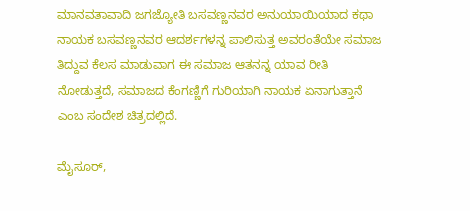ಮಾನವತಾವಾದಿ ಜಗಜ್ಯೋತಿ ಬಸವಣ್ಣನವರ ಅನುಯಾಯಿಯಾದ ಕಥಾ ನಾಯಕ ಬಸವಣ್ಣನವರ ಆದರ್ಶಗಳನ್ನ ಪಾಲಿಸುತ್ತ ಅವರಂತೆಯೇ ಸಮಾಜ ತಿದ್ದುವ ಕೆಲಸ ಮಾಡುವಾಗ ಈ ಸಮಾಜ ಆತನನ್ನ ಯಾವ ರೀತಿ ನೋಡುತ್ತದೆ, ಸಮಾಜದ ಕೆಂಗಣ್ಣಿಗೆ ಗುರಿಯಾಗಿ ನಾಯಕ ಏನಾಗುತ್ತಾನೆ ಎಂಬ ಸಂದೇಶ ಚಿತ್ರದಲ್ಲಿದೆ.

ಮೈಸೂರ್,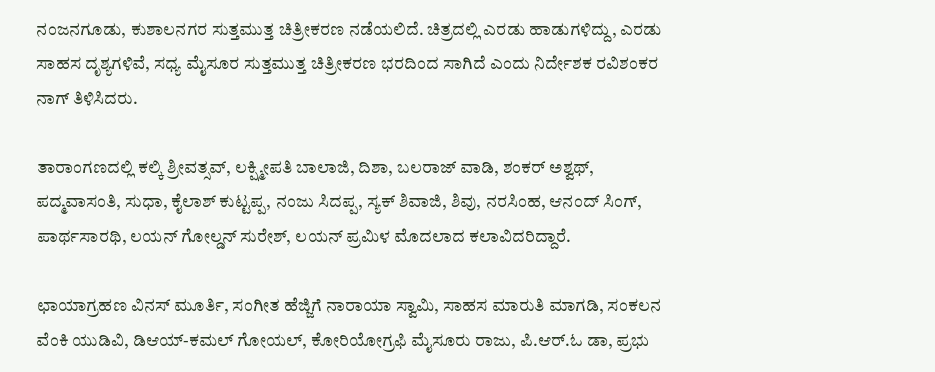ನಂಜನಗೂಡು, ಕುಶಾಲನಗರ ಸುತ್ತಮುತ್ತ ಚಿತ್ರೀಕರಣ ನಡೆಯಲಿದೆ. ಚಿತ್ರದಲ್ಲಿ ಎರಡು ಹಾಡುಗಳಿದ್ದು, ಎರಡು ಸಾಹಸ ದೃಶ್ಯಗಳಿವೆ, ಸಧ್ಯ ಮೈಸೂರ ಸುತ್ತಮುತ್ತ ಚಿತ್ರೀಕರಣ ಭರದಿಂದ ಸಾಗಿದೆ ಎಂದು ನಿರ್ದೇಶಕ ರವಿಶಂಕರ ನಾಗ್ ತಿಳಿಸಿದರು.

ತಾರಾಂಗಣದಲ್ಲಿ ಕಲ್ಕಿ ಶ್ರೀವತ್ಸವ್, ಲಕ್ಷ್ಮೀಪತಿ ಬಾಲಾಜಿ, ದಿಶಾ, ಬಲರಾಜ್ ವಾಡಿ, ಶಂಕರ್ ಅಶ್ವಥ್, ಪದ್ಮವಾಸಂತಿ, ಸುಧಾ, ಕೈಲಾಶ್ ಕುಟ್ಟಪ್ಪ, ನಂಜು ಸಿದಪ್ಪ, ಸ್ಯಕ್ ಶಿವಾಜಿ, ಶಿವು, ನರಸಿಂಹ, ಆನಂದ್ ಸಿಂಗ್, ಪಾರ್ಥಸಾರಥಿ, ಲಯನ್ ಗೋಲ್ಡನ್ ಸುರೇಶ್, ಲಯನ್ ಪ್ರಮಿಳ ಮೊದಲಾದ ಕಲಾವಿದರಿದ್ದಾರೆ.

ಛಾಯಾಗ್ರಹಣ ವಿನಸ್ ಮೂರ್ತಿ, ಸಂಗೀತ ಹೆಜ್ಜಿಗೆ ನಾರಾಯಾ ಸ್ವಾಮಿ, ಸಾಹಸ ಮಾರುತಿ ಮಾಗಡಿ, ಸಂಕಲನ ವೆಂಕಿ ಯುಡಿವಿ, ಡಿಆಯ್-ಕಮಲ್ ಗೋಯಲ್, ಕೋರಿಯೋಗ್ರಫಿ ಮೈಸೂರು ರಾಜು, ಪಿ.ಆರ್.ಓ ಡಾ, ಪ್ರಭು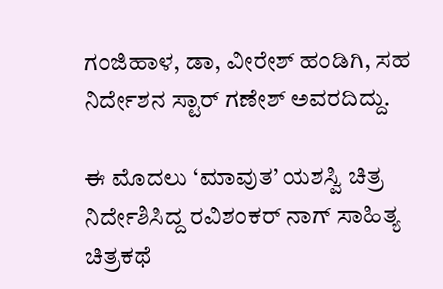ಗಂಜಿಹಾಳ, ಡಾ, ವೀರೇಶ್ ಹಂಡಿಗಿ, ಸಹ ನಿರ್ದೇಶನ ಸ್ಟಾರ್ ಗಣೇಶ್ ಅವರದಿದ್ದು.

ಈ ಮೊದಲು ‘ಮಾವುತ’ ಯಶಸ್ವಿ ಚಿತ್ರ ನಿರ್ದೇಶಿಸಿದ್ದ ರವಿಶಂಕರ್ ನಾಗ್ ಸಾಹಿತ್ಯ ಚಿತ್ರಕಥೆ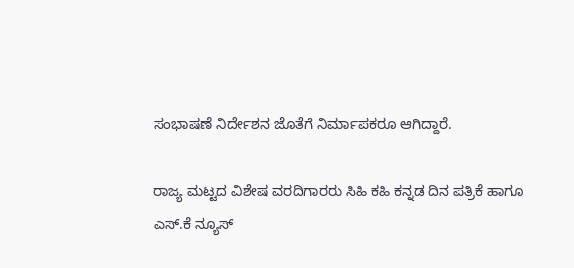ಸಂಭಾಷಣೆ ನಿರ್ದೇಶನ ಜೊತೆಗೆ ನಿರ್ಮಾಪಕರೂ ಆಗಿದ್ದಾರೆ.

ರಾಜ್ಯ ಮಟ್ಟದ ವಿಶೇಷ ವರದಿಗಾರರು ಸಿಹಿ ಕಹಿ ಕನ್ನಡ ದಿನ ಪತ್ರಿಕೆ ಹಾಗೂ ಎಸ್.ಕೆ ನ್ಯೂಸ್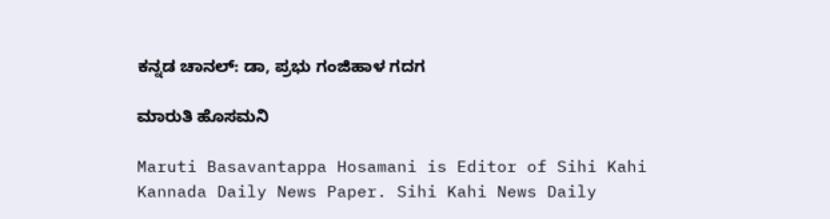ಕನ್ನಡ ಚಾನಲ್: ಡಾ, ಪ್ರಭು ಗಂಜಿಹಾಳ ಗದಗ

ಮಾರುತಿ ಹೊಸಮನಿ

Maruti Basavantappa Hosamani is Editor of Sihi Kahi Kannada Daily News Paper. Sihi Kahi News Daily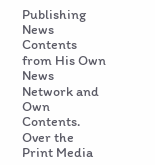Publishing News Contents from His Own News Network and Own Contents. Over the Print Media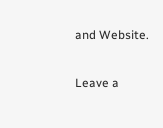and Website.

Leave a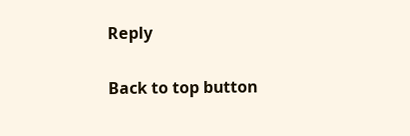Reply

Back to top button